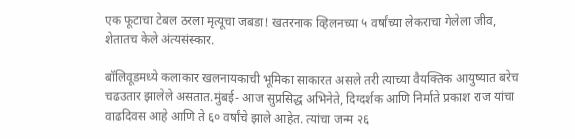एक फूटाचा टेबल ठरला मृत्यूचा जबडा! खतरनाक व्हिलनच्या ५ वर्षांच्या लेकराचा गेलेला जीव, शेतातच केले अंत्यसंस्कार.

बॉलिवूडमध्ये कलाकार खलनायकाची भूमिका साकारत असले तरी त्याच्या वैयक्तिक आयुष्यात बरेच चढउतार झालेले असतात.मुंबई- आज सुप्रसिद्ध अभिनेते, दिग्दर्शक आणि निर्माते प्रकाश राज यांचा वाढदिवस आहे आणि ते ६० वर्षांचे झाले आहेत. त्यांचा जन्म २६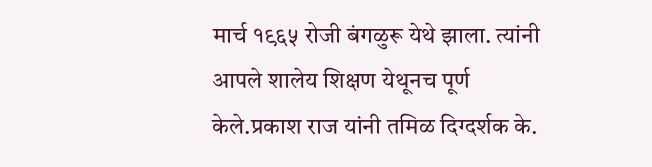मार्च १९६५ रोजी बंगळुरू येथे झाला. त्यांनी आपले शालेय शिक्षण येथूनच पूर्ण केले.प्रकाश राज यांनी तमिळ दिग्दर्शक के.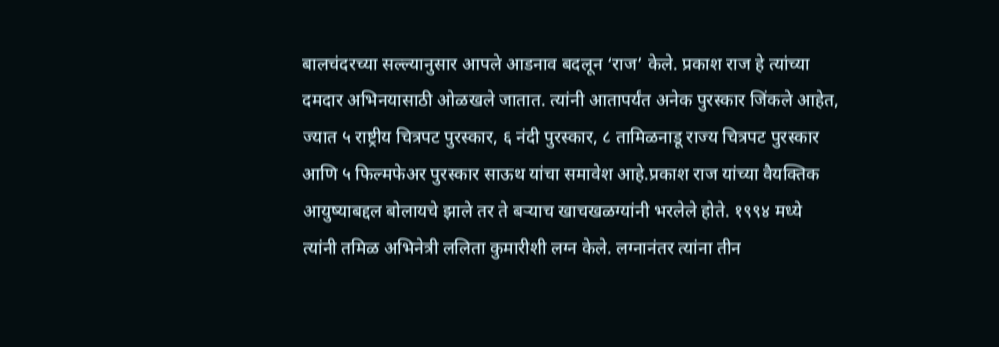बालचंदरच्या सल्ल्यानुसार आपले आडनाव बदलून ‘राज’ केले. प्रकाश राज हे त्यांच्या दमदार अभिनयासाठी ओळखले जातात. त्यांनी आतापर्यंत अनेक पुरस्कार जिंकले आहेत, ज्यात ५ राष्ट्रीय चित्रपट पुरस्कार, ६ नंदी पुरस्कार, ८ तामिळनाडू राज्य चित्रपट पुरस्कार आणि ५ फिल्मफेअर पुरस्कार साऊथ यांचा समावेश आहे.प्रकाश राज यांच्या वैयक्तिक आयुष्याबद्दल बोलायचे झाले तर ते बऱ्याच खाचखळग्यांनी भरलेले होते. १९९४ मध्ये त्यांनी तमिळ अभिनेत्री ललिता कुमारीशी लग्न केले. लग्नानंतर त्यांना तीन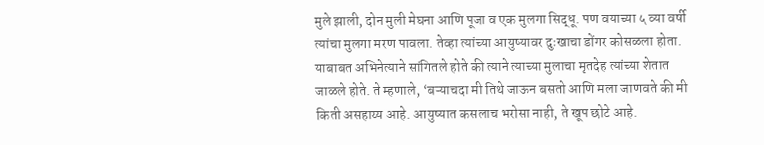मुले झाली, दोन मुली मेघना आणि पूजा व एक मुलगा सिद्धू. पण वयाच्या ५ व्या वर्षी त्यांचा मुलगा मरण पावला. तेव्हा त्यांच्या आयुष्यावर दुःखाचा डोंगर कोसळला होता. याबाबत अभिनेत्याने सांगितले होते की त्याने त्याच्या मुलाचा मृतदेह त्यांच्या शेतात जाळले होते. ते म्हणाले, ‘बऱ्याचदा मी तिथे जाऊन बसतो आणि मला जाणवते की मी किती असहाय्य आहे. आयुष्यात कसलाच भरोसा नाही, ते खूप छोटे आहे.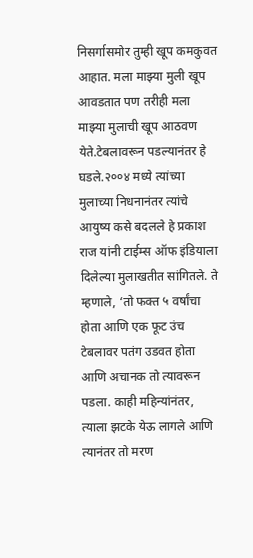निसर्गासमोर तुम्ही खूप कमकुवत आहात. मला माझ्या मुली खूप आवडतात पण तरीही मला माझ्या मुलाची खूप आठवण येते.टेबलावरून पडल्यानंतर हे घडले.२००४ मध्ये त्यांच्या मुलाच्या निधनानंतर त्यांचे आयुष्य कसे बदलले हे प्रकाश राज यांनी टाईम्स ऑफ इंडियाला दिलेल्या मुलाखतीत सांगितले. ते म्हणाले, ‘तो फक्त ५ वर्षांचा होता आणि एक फूट उंच टेबलावर पतंग उडवत होता आणि अचानक तो त्यावरून पडला. काही महिन्यांनंतर, त्याला झटके येऊ लागले आणि त्यानंतर तो मरण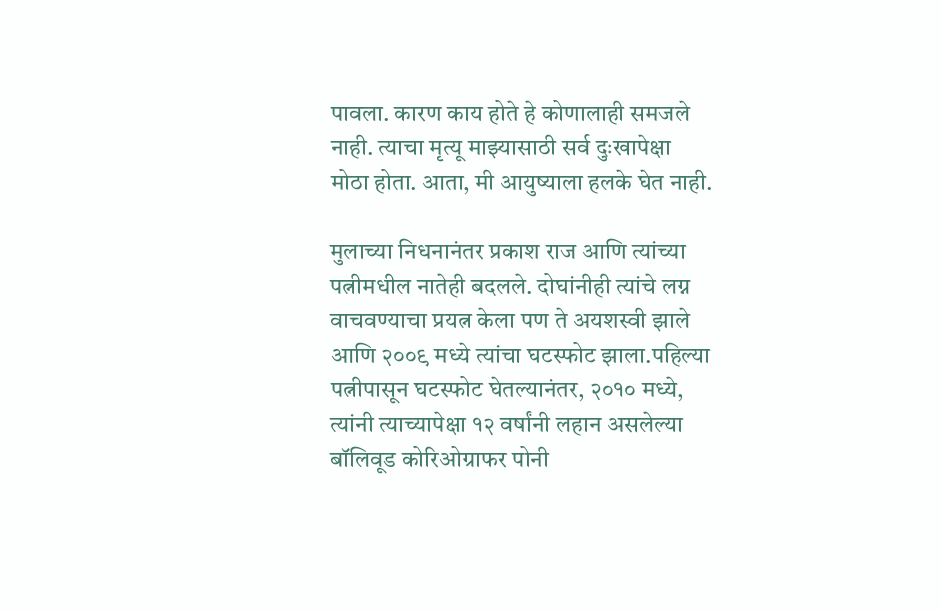पावला. कारण काय होते हे कोणालाही समजले नाही. त्याचा मृत्यू माझ्यासाठी सर्व दुःखापेक्षा मोठा होता. आता, मी आयुष्याला हलके घेत नाही.

मुलाच्या निधनानंतर प्रकाश राज आणि त्यांच्या पत्नीमधील नातेही बदलले. दोघांनीही त्यांचे लग्न वाचवण्याचा प्रयत्न केला पण ते अयशस्वी झाले आणि २००९ मध्ये त्यांचा घटस्फोट झाला.पहिल्या पत्नीपासून घटस्फोट घेतल्यानंतर, २०१० मध्ये, त्यांनी त्याच्यापेक्षा १२ वर्षांनी लहान असलेल्या बॉलिवूड कोरिओग्राफर पोनी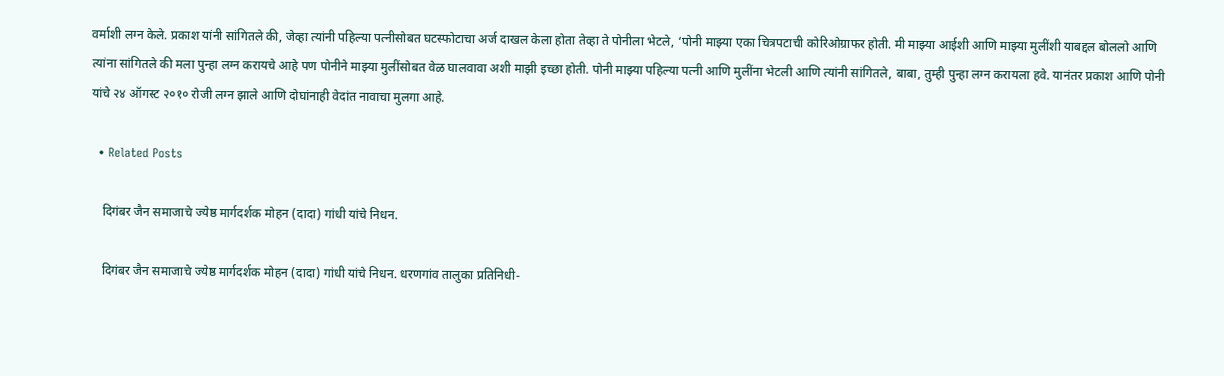वर्माशी लग्न केले. प्रकाश यांनी सांगितले की, जेव्हा त्यांनी पहिल्या पत्नीसोबत घटस्फोटाचा अर्ज दाखल केला होता तेव्हा ते पोनीला भेटले, ‘पोनी माझ्या एका चित्रपटाची कोरिओग्राफर होती. मी माझ्या आईशी आणि माझ्या मुलींशी याबद्दल बोललो आणि त्यांना सांगितले की मला पुन्हा लग्न करायचे आहे पण पोनीने माझ्या मुलींसोबत वेळ घालवावा अशी माझी इच्छा होती. पोनी माझ्या पहिल्या पत्नी आणि मुलींना भेटली आणि त्यांनी सांगितले, बाबा, तुम्ही पुन्हा लग्न करायला हवे. यानंतर प्रकाश आणि पोनी यांचे २४ ऑगस्ट २०१० रोजी लग्न झाले आणि दोघांनाही वेदांत नावाचा मुलगा आहे.

  • Related Posts

    दिगंबर जैन समाजाचे ज्येष्ठ मार्गदर्शक मोहन (दादा) गांधी यांचे निधन.

    दिगंबर जैन समाजाचे ज्येष्ठ मार्गदर्शक मोहन (दादा) गांधी यांचे निधन. धरणगांव तालुका प्रतिनिधी-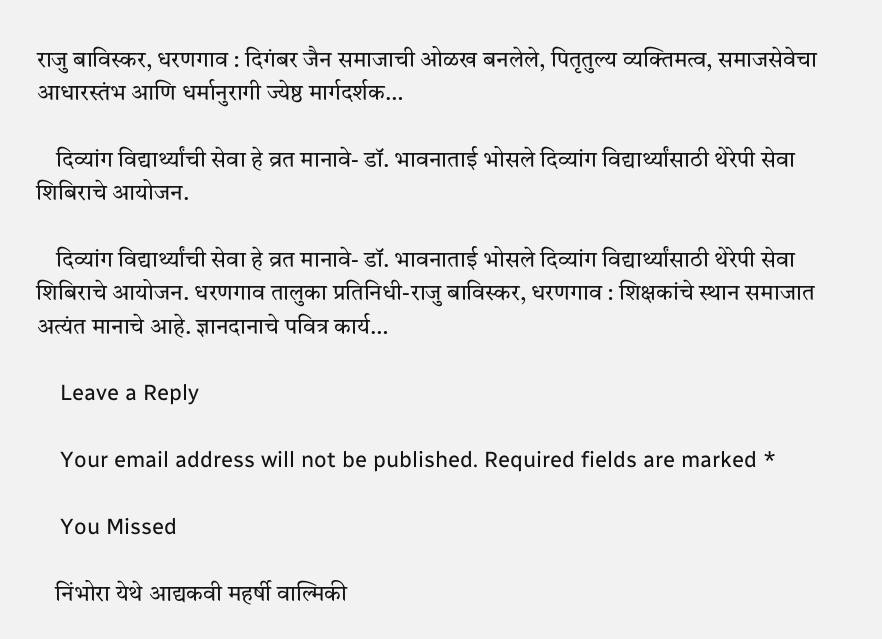राजु बाविस्कर, धरणगाव : दिगंबर जैन समाजाची ओळख बनलेले, पितृतुल्य व्यक्तिमत्व, समाजसेवेचा आधारस्तंभ आणि धर्मानुरागी ज्येष्ठ मार्गदर्शक…

    दिव्यांग विद्यार्थ्यांची सेवा हे व्रत मानावे- डॉ. भावनाताई भोसले दिव्यांग विद्यार्थ्यांसाठी थेरेपी सेवा शिबिराचे आयोजन.

    दिव्यांग विद्यार्थ्यांची सेवा हे व्रत मानावे- डॉ. भावनाताई भोसले दिव्यांग विद्यार्थ्यांसाठी थेरेपी सेवा शिबिराचे आयोजन. धरणगाव तालुका प्रतिनिधी-राजु बाविस्कर, धरणगाव : शिक्षकांचे स्थान समाजात अत्यंत मानाचे आहे. ज्ञानदानाचे पवित्र कार्य…

    Leave a Reply

    Your email address will not be published. Required fields are marked *

    You Missed

    निंभोरा येथे आद्यकवी महर्षी वाल्मिकी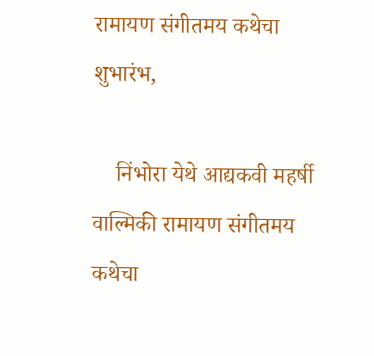रामायण संगीतमय कथेचा शुभारंभ,

    निंभोरा येथे आद्यकवी महर्षी वाल्मिकी रामायण संगीतमय कथेचा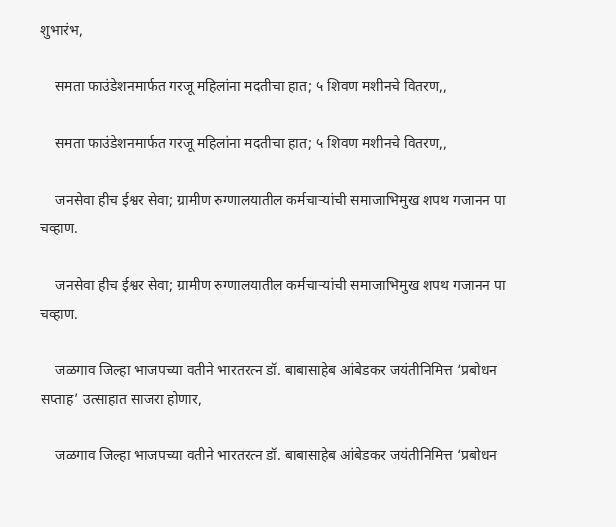शुभारंभ,

    समता फाउंडेशनमार्फत गरजू महिलांना मदतीचा हात; ५ शिवण मशीनचे वितरण,,

    समता फाउंडेशनमार्फत गरजू महिलांना मदतीचा हात; ५ शिवण मशीनचे वितरण,,

    जनसेवा हीच ईश्वर सेवा; ग्रामीण रुग्णालयातील कर्मचाऱ्यांची समाजाभिमुख शपथ गजानन पा चव्हाण.

    जनसेवा हीच ईश्वर सेवा; ग्रामीण रुग्णालयातील कर्मचाऱ्यांची समाजाभिमुख शपथ गजानन पा चव्हाण.

    जळगाव जिल्हा भाजपच्या वतीने भारतरत्न डॉ. बाबासाहेब आंबेडकर जयंतीनिमित्त ‘प्रबोधन सप्ताह’ उत्साहात साजरा होणार,

    जळगाव जिल्हा भाजपच्या वतीने भारतरत्न डॉ. बाबासाहेब आंबेडकर जयंतीनिमित्त ‘प्रबोधन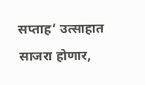सप्ताह’ उत्साहात साजरा होणार,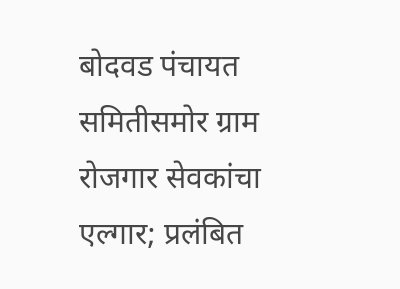बोदवड पंचायत समितीसमोर ग्राम रोजगार सेवकांचा एल्गार; प्रलंबित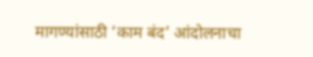मागण्यांसाठी ‘काम बंद’ आंदोलनाचा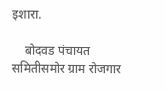इशारा.

    बोदवड पंचायत समितीसमोर ग्राम रोजगार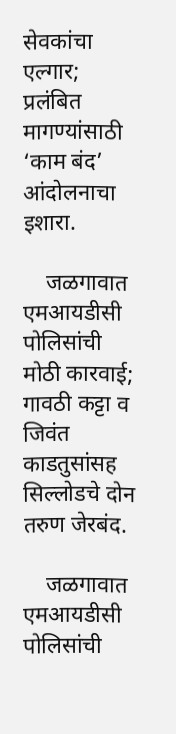सेवकांचा एल्गार; प्रलंबित मागण्यांसाठी ‘काम बंद’ आंदोलनाचा इशारा.

    जळगावात एमआयडीसी पोलिसांची मोठी कारवाई; गावठी कट्टा व जिवंत काडतुसांसह सिल्लोडचे दोन तरुण जेरबंद.

    जळगावात एमआयडीसी पोलिसांची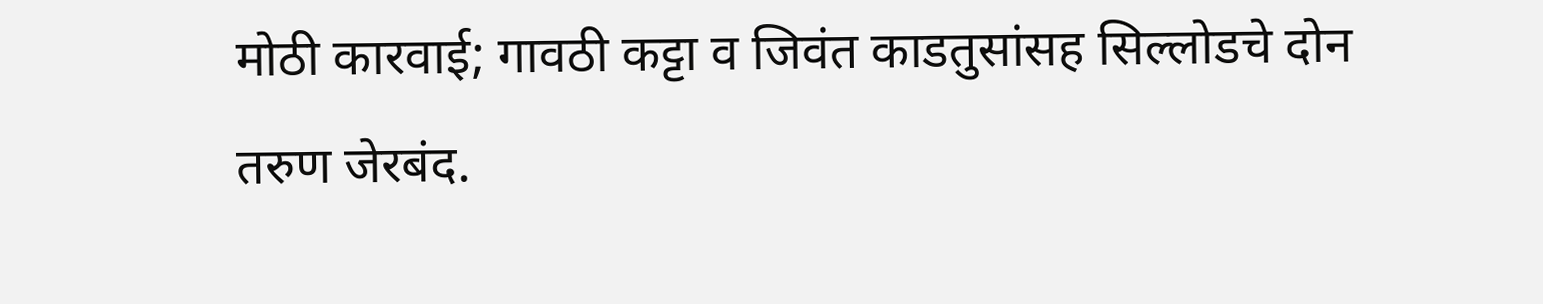मोठी कारवाई; गावठी कट्टा व जिवंत काडतुसांसह सिल्लोडचे दोन तरुण जेरबंद.